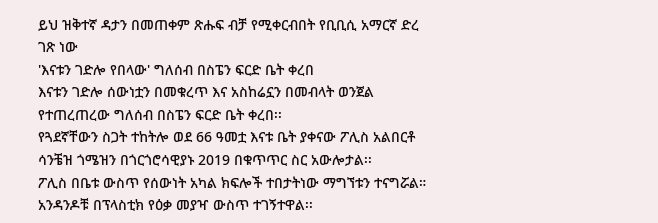ይህ ዝቅተኛ ዳታን በመጠቀም ጽሑፍ ብቻ የሚቀርብበት የቢቢሲ አማርኛ ድረ ገጽ ነው
'እናቱን ገድሎ የበላው' ግለሰብ በስፔን ፍርድ ቤት ቀረበ
እናቱን ገድሎ ሰውነቷን በመቁረጥ እና አስከሬኗን በመብላት ወንጀል የተጠረጠረው ግለሰብ በስፔን ፍርድ ቤት ቀረበ፡፡
የጓደኛቸውን ስጋት ተከትሎ ወደ 66 ዓመቷ እናቱ ቤት ያቀናው ፖሊስ አልበርቶ ሳንቼዝ ጎሜዝን በጎርጎሮሳዊያኑ 2019 በቁጥጥር ስር አውሎታል፡፡
ፖሊስ በቤቱ ውስጥ የሰውነት አካል ክፍሎች ተበታትነው ማግኘቱን ተናግሯል። አንዳንዶቹ በፕላስቲክ የዕቃ መያዣ ውስጥ ተገኝተዋል፡፡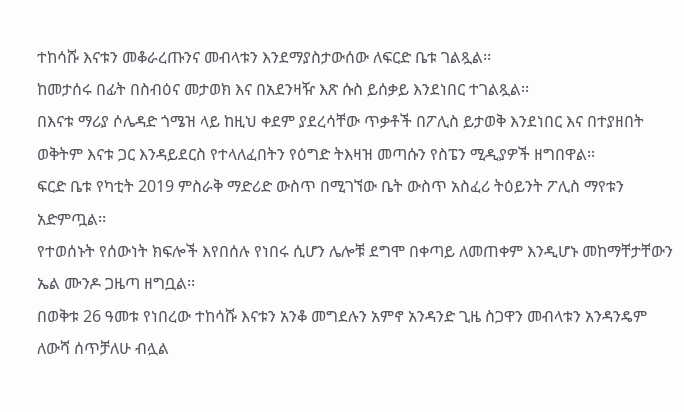ተከሳሹ እናቱን መቆራረጡንና መብላቱን እንደማያስታውሰው ለፍርድ ቤቱ ገልጿል፡፡
ከመታሰሩ በፊት በስብዕና መታወክ እና በአደንዛዥ እጽ ሱስ ይሰቃይ እንደነበር ተገልጿል፡፡
በእናቱ ማሪያ ሶሌዳድ ጎሜዝ ላይ ከዚህ ቀደም ያደረሳቸው ጥቃቶች በፖሊስ ይታወቅ እንደነበር እና በተያዘበት ወቅትም እናቱ ጋር እንዳይደርስ የተላለፈበትን የዕግድ ትእዛዝ መጣሱን የስፔን ሚዲያዎች ዘግበዋል፡፡
ፍርድ ቤቱ የካቲት 2019 ምስራቅ ማድሪድ ውስጥ በሚገኘው ቤት ውስጥ አስፈሪ ትዕይንት ፖሊስ ማየቱን አድምጧል፡፡
የተወሰኑት የሰውነት ክፍሎች እየበሰሉ የነበሩ ሲሆን ሌሎቹ ደግሞ በቀጣይ ለመጠቀም እንዲሆኑ መከማቸታቸውን ኤል ሙንዶ ጋዜጣ ዘግቧል፡፡
በወቅቱ 26 ዓመቱ የነበረው ተከሳሹ እናቱን አንቆ መግደሉን አምኖ አንዳንድ ጊዜ ስጋዋን መብላቱን አንዳንዴም ለውሻ ሰጥቻለሁ ብሏል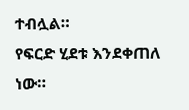ተብሏል።
የፍርድ ሂደቱ እንደቀጠለ ነው።